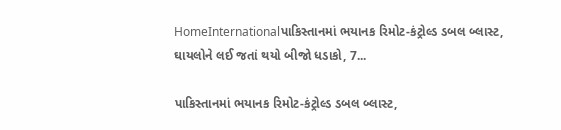HomeInternationalપાકિસ્તાનમાં ભયાનક રિમોટ-કંટ્રોલ્ડ ડબલ બ્લાસ્ટ, ઘાયલોને લઈ જતાં થયો બીજો ધડાકો, 7...

પાકિસ્તાનમાં ભયાનક રિમોટ-કંટ્રોલ્ડ ડબલ બ્લાસ્ટ,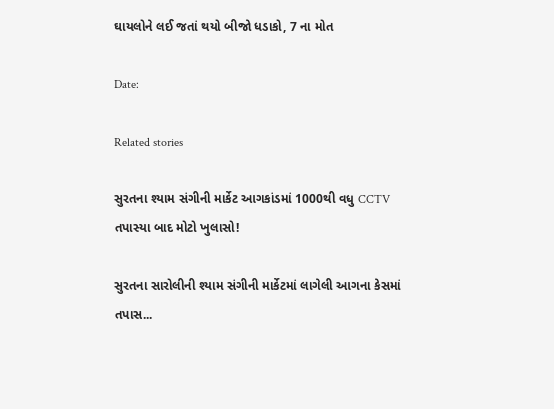ઘાયલોને લઈ જતાં થયો બીજો ધડાકો, 7 ના મોત

Date:

Related stories

સુરતના શ્યામ સંગીની માર્કેટ આગકાંડમાં 1000થી વધુ CCTV તપાસ્યા બાદ મોટો ખુલાસો!

સુરતના સારોલીની શ્યામ સંગીની માર્કેટમાં લાગેલી આગના કેસમાં તપાસ...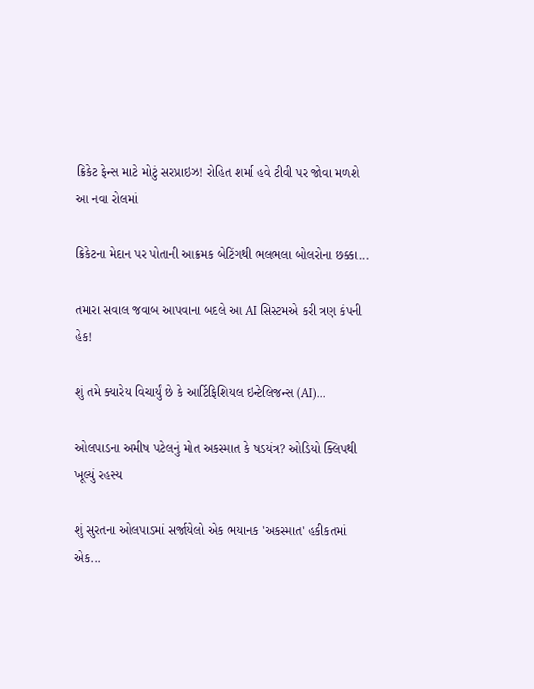ક્રિકેટ ફેન્સ માટે મોટું સરપ્રાઇઝ! રોહિત શર્મા હવે ટીવી પર જોવા મળશે આ નવા રોલમાં

ક્રિકેટના મેદાન પર પોતાની આક્રમક બેટિંગથી ભલભલા બોલરોના છક્કા...

તમારા સવાલ જવાબ આપવાના બદલે આ AI સિસ્ટમએ કરી ત્રણ કંપની હેક!

શું તમે ક્યારેય વિચાર્યું છે કે આર્ટિફિશિયલ ઇન્ટેલિજન્સ (AI)...

ઓલપાડના અમીષ પટેલનું મોત અકસ્માત કે ષડયંત્ર? ઓડિયો ક્લિપથી ખૂલ્યું રહસ્ય

શું સુરતના ઓલપાડમાં સર્જાયેલો એક ભયાનક 'અકસ્માત' હકીકતમાં એક...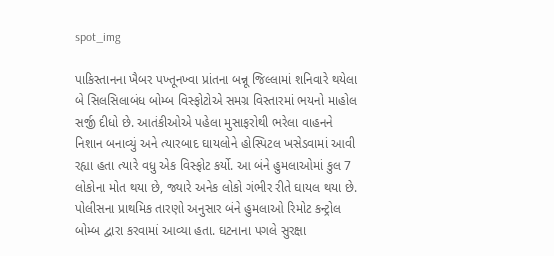spot_img

પાકિસ્તાનના ખૈબર પખ્તૂનખ્વા પ્રાંતના બન્નૂ જિલ્લામાં શનિવારે થયેલા બે સિલસિલાબંધ બોમ્બ વિસ્ફોટોએ સમગ્ર વિસ્તારમાં ભયનો માહોલ સર્જી દીધો છે. આતંકીઓએ પહેલા મુસાફરોથી ભરેલા વાહનને નિશાન બનાવ્યું અને ત્યારબાદ ઘાયલોને હોસ્પિટલ ખસેડવામાં આવી રહ્યા હતા ત્યારે વધુ એક વિસ્ફોટ કર્યો. આ બંને હુમલાઓમાં કુલ 7 લોકોના મોત થયા છે, જ્યારે અનેક લોકો ગંભીર રીતે ઘાયલ થયા છે. પોલીસના પ્રાથમિક તારણો અનુસાર બંને હુમલાઓ રિમોટ કન્ટ્રોલ બોમ્બ દ્વારા કરવામાં આવ્યા હતા. ઘટનાના પગલે સુરક્ષા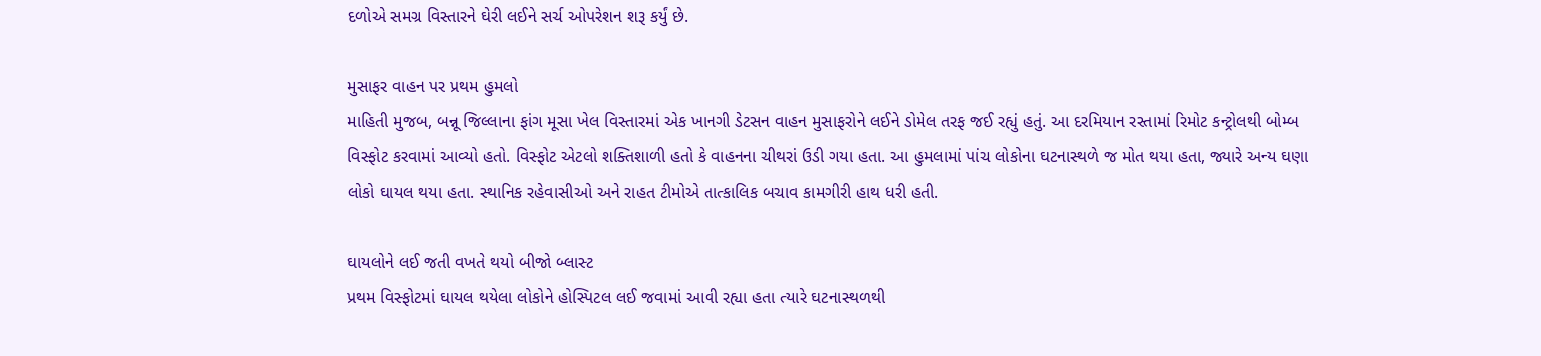દળોએ સમગ્ર વિસ્તારને ઘેરી લઈને સર્ચ ઓપરેશન શરૂ કર્યું છે.

મુસાફર વાહન પર પ્રથમ હુમલો
માહિતી મુજબ, બન્નૂ જિલ્લાના ફાંગ મૂસા ખેલ વિસ્તારમાં એક ખાનગી ડેટસન વાહન મુસાફરોને લઈને ડોમેલ તરફ જઈ રહ્યું હતું. આ દરમિયાન રસ્તામાં રિમોટ કન્ટ્રોલથી બોમ્બ વિસ્ફોટ કરવામાં આવ્યો હતો. વિસ્ફોટ એટલો શક્તિશાળી હતો કે વાહનના ચીથરાં ઉડી ગયા હતા. આ હુમલામાં પાંચ લોકોના ઘટનાસ્થળે જ મોત થયા હતા, જ્યારે અન્ય ઘણા લોકો ઘાયલ થયા હતા. સ્થાનિક રહેવાસીઓ અને રાહત ટીમોએ તાત્કાલિક બચાવ કામગીરી હાથ ધરી હતી.

ઘાયલોને લઈ જતી વખતે થયો બીજો બ્લાસ્ટ
પ્રથમ વિસ્ફોટમાં ઘાયલ થયેલા લોકોને હોસ્પિટલ લઈ જવામાં આવી રહ્યા હતા ત્યારે ઘટનાસ્થળથી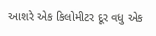આશરે એક કિલોમીટર દૂર વધુ એક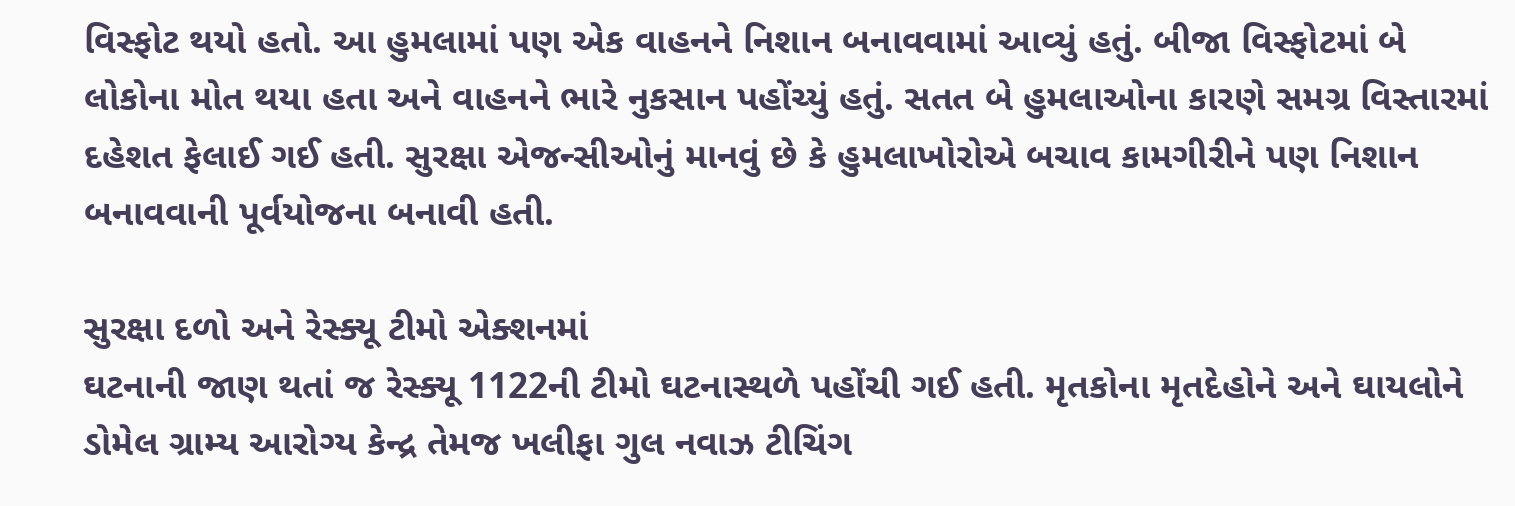વિસ્ફોટ થયો હતો. આ હુમલામાં પણ એક વાહનને નિશાન બનાવવામાં આવ્યું હતું. બીજા વિસ્ફોટમાં બે લોકોના મોત થયા હતા અને વાહનને ભારે નુકસાન પહોંચ્યું હતું. સતત બે હુમલાઓના કારણે સમગ્ર વિસ્તારમાં દહેશત ફેલાઈ ગઈ હતી. સુરક્ષા એજન્સીઓનું માનવું છે કે હુમલાખોરોએ બચાવ કામગીરીને પણ નિશાન બનાવવાની પૂર્વયોજના બનાવી હતી.

સુરક્ષા દળો અને રેસ્ક્યૂ ટીમો એક્શનમાં
ઘટનાની જાણ થતાં જ રેસ્ક્યૂ 1122ની ટીમો ઘટનાસ્થળે પહોંચી ગઈ હતી. મૃતકોના મૃતદેહોને અને ઘાયલોને ડોમેલ ગ્રામ્ય આરોગ્ય કેન્દ્ર તેમજ ખલીફા ગુલ નવાઝ ટીચિંગ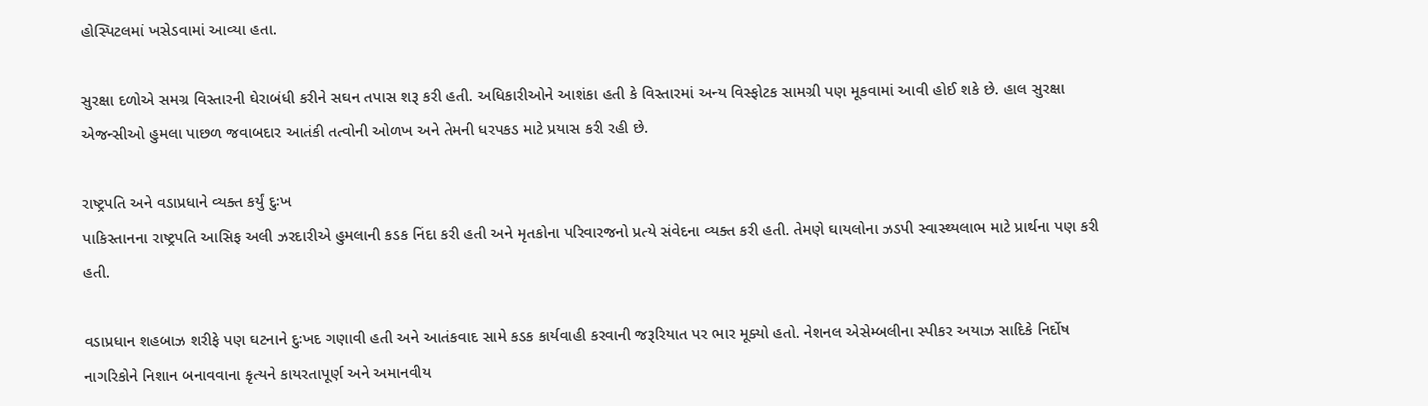હોસ્પિટલમાં ખસેડવામાં આવ્યા હતા.

સુરક્ષા દળોએ સમગ્ર વિસ્તારની ઘેરાબંધી કરીને સઘન તપાસ શરૂ કરી હતી. અધિકારીઓને આશંકા હતી કે વિસ્તારમાં અન્ય વિસ્ફોટક સામગ્રી પણ મૂકવામાં આવી હોઈ શકે છે. હાલ સુરક્ષા એજન્સીઓ હુમલા પાછળ જવાબદાર આતંકી તત્વોની ઓળખ અને તેમની ધરપકડ માટે પ્રયાસ કરી રહી છે.

રાષ્ટ્રપતિ અને વડાપ્રધાને વ્યક્ત કર્યું દુઃખ
પાકિસ્તાનના રાષ્ટ્રપતિ આસિફ અલી ઝરદારીએ હુમલાની કડક નિંદા કરી હતી અને મૃતકોના પરિવારજનો પ્રત્યે સંવેદના વ્યક્ત કરી હતી. તેમણે ઘાયલોના ઝડપી સ્વાસ્થ્યલાભ માટે પ્રાર્થના પણ કરી હતી.

વડાપ્રધાન શહબાઝ શરીફે પણ ઘટનાને દુઃખદ ગણાવી હતી અને આતંકવાદ સામે કડક કાર્યવાહી કરવાની જરૂરિયાત પર ભાર મૂક્યો હતો. નેશનલ એસેમ્બલીના સ્પીકર અયાઝ સાદિકે નિર્દોષ નાગરિકોને નિશાન બનાવવાના કૃત્યને કાયરતાપૂર્ણ અને અમાનવીય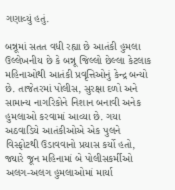ગણાવ્યું હતું.

બન્નૂમાં સતત વધી રહ્યા છે આતંકી હુમલા
ઉલ્લેખનીય છે કે બન્નૂ જિલ્લો છેલ્લા કેટલાક મહિનાઓથી આતંકી પ્રવૃત્તિઓનું કેન્દ્ર બન્યો છે. તાજેતરમાં પોલીસ, સુરક્ષા દળો અને સામાન્ય નાગરિકોને નિશાન બનાવી અનેક હુમલાઓ કરવામાં આવ્યા છે. ગયા અઠવાડિયે આતંકીઓએ એક પુલને વિસ્ફોટથી ઉડાવવાનો પ્રયાસ કર્યો હતો, જ્યારે જૂન મહિનામાં બે પોલીસકર્મીઓ અલગ-અલગ હુમલાઓમાં માર્યા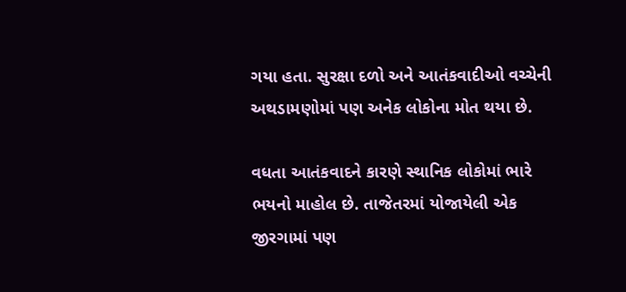ગયા હતા. સુરક્ષા દળો અને આતંકવાદીઓ વચ્ચેની અથડામણોમાં પણ અનેક લોકોના મોત થયા છે.

વધતા આતંકવાદને કારણે સ્થાનિક લોકોમાં ભારે ભયનો માહોલ છે. તાજેતરમાં યોજાયેલી એક જીરગામાં પણ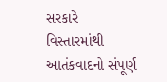સરકારે વિસ્તારમાંથી આતંકવાદનો સંપૂર્ણ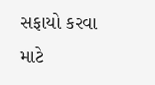સફાયો કરવા માટે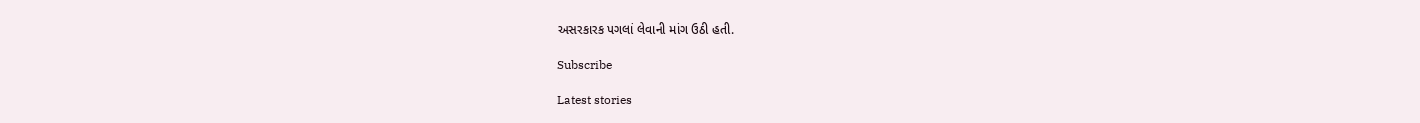અસરકારક પગલાં લેવાની માંગ ઉઠી હતી.

Subscribe

Latest stories